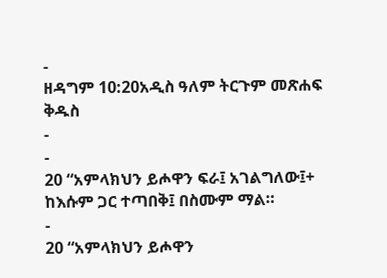-
ዘዳግም 10:20አዲስ ዓለም ትርጉም መጽሐፍ ቅዱስ
-
-
20 “አምላክህን ይሖዋን ፍራ፤ አገልግለው፤+ ከእሱም ጋር ተጣበቅ፤ በስሙም ማል።
-
20 “አምላክህን ይሖዋን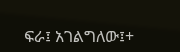ፍራ፤ አገልግለው፤+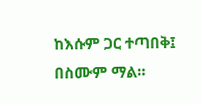ከእሱም ጋር ተጣበቅ፤ በስሙም ማል።